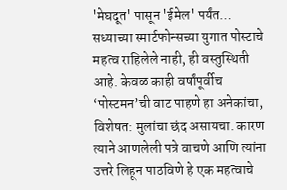'मेघदूत' पासून 'ईमेल' पर्यंत…
सध्याच्या स्मार्टफोन्सच्या युगात पोस्टाचे महत्व राहिलेले नाही, ही वस्तुस्थिती आहे. केवळ काही वर्षांपूर्वीच ‘पोस्टमन’ची वाट पाहणे हा अनेकांचा, विशेषत: मुलांचा छंद असायचा. कारण त्याने आणलेली पत्रे वाचणे आणि त्यांना उत्तरे लिहून पाठविणे हे एक महत्वाचे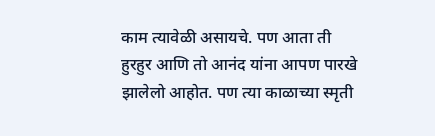काम त्यावेळी असायचे. पण आता ती हुरहुर आणि तो आनंद यांना आपण पारखे झालेलो आहोत. पण त्या काळाच्या स्मृती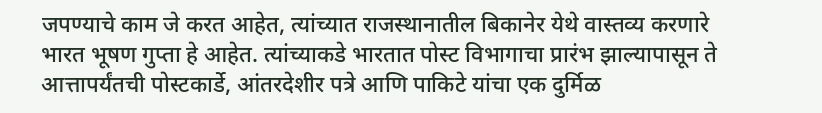जपण्याचे काम जे करत आहेत, त्यांच्यात राजस्थानातील बिकानेर येथे वास्तव्य करणारे भारत भूषण गुप्ता हे आहेत. त्यांच्याकडे भारतात पोस्ट विभागाचा प्रारंभ झाल्यापासून ते आत्तापर्यंतची पोस्टकार्डे, आंतरदेशीर पत्रे आणि पाकिटे यांचा एक दुर्मिळ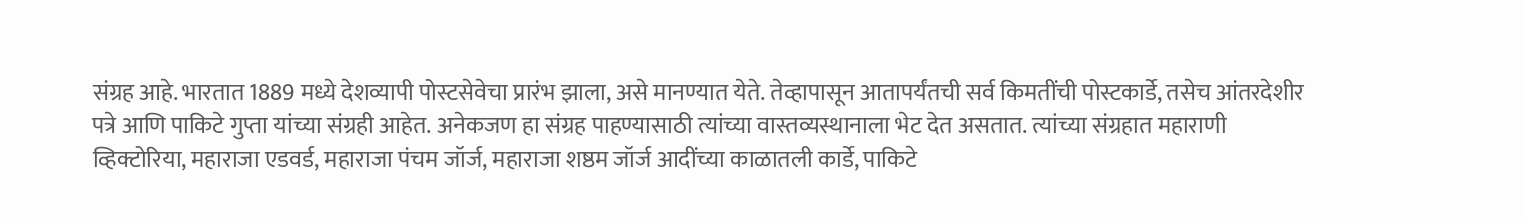संग्रह आहे. भारतात 1889 मध्ये देशव्यापी पोस्टसेवेचा प्रारंभ झाला, असे मानण्यात येते. तेव्हापासून आतापर्यंतची सर्व किमतींची पोस्टकार्डे, तसेच आंतरदेशीर पत्रे आणि पाकिटे गुप्ता यांच्या संग्रही आहेत. अनेकजण हा संग्रह पाहण्यासाठी त्यांच्या वास्तव्यस्थानाला भेट देत असतात. त्यांच्या संग्रहात महाराणी व्हिक्टोरिया, महाराजा एडवर्ड, महाराजा पंचम जॉर्ज, महाराजा शष्ठम जॉर्ज आदींच्या काळातली कार्डे, पाकिटे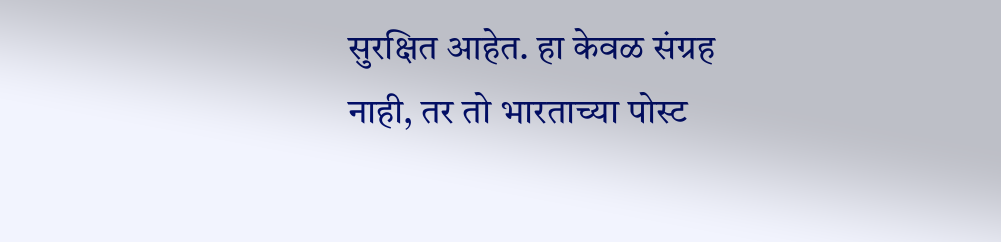सुरक्षित आहेत. हा केवळ संग्रह नाही, तर तो भारताच्या पोस्ट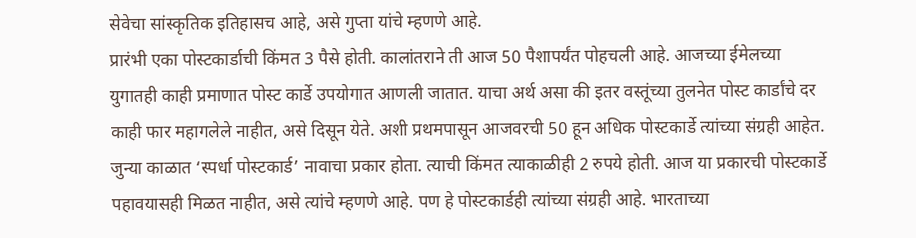सेवेचा सांस्कृतिक इतिहासच आहे, असे गुप्ता यांचे म्हणणे आहे.
प्रारंभी एका पोस्टकार्डाची किंमत 3 पैसे होती. कालांतराने ती आज 50 पैशापर्यंत पोहचली आहे. आजच्या ईमेलच्या युगातही काही प्रमाणात पोस्ट कार्डे उपयोगात आणली जातात. याचा अर्थ असा की इतर वस्तूंच्या तुलनेत पोस्ट कार्डांचे दर काही फार महागलेले नाहीत, असे दिसून येते. अशी प्रथमपासून आजवरची 50 हून अधिक पोस्टकार्डे त्यांच्या संग्रही आहेत. जुन्या काळात ‘स्पर्धा पोस्टकार्ड’ नावाचा प्रकार होता. त्याची किंमत त्याकाळीही 2 रुपये होती. आज या प्रकारची पोस्टकार्डे पहावयासही मिळत नाहीत, असे त्यांचे म्हणणे आहे. पण हे पोस्टकार्डही त्यांच्या संग्रही आहे. भारताच्या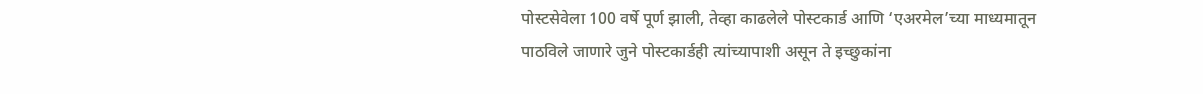पोस्टसेवेला 100 वर्षे पूर्ण झाली, तेव्हा काढलेले पोस्टकार्ड आणि ‘एअरमेल’च्या माध्यमातून पाठविले जाणारे जुने पोस्टकार्डही त्यांच्यापाशी असून ते इच्छुकांना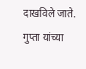दाखविले जाते. गुप्ता यांच्या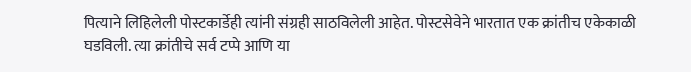पित्याने लिहिलेली पोस्टकार्डेही त्यांनी संग्रही साठविलेली आहेत. पोस्टसेवेने भारतात एक क्रांतीच एकेकाळी घडविली. त्या क्रांतीचे सर्व टप्पे आणि या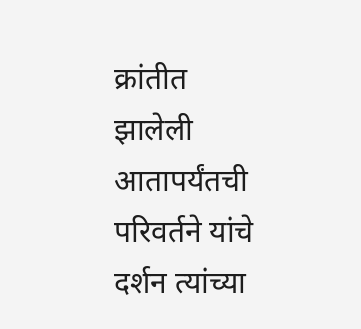क्रांतीत झालेली आतापर्यंतची परिवर्तने यांचे दर्शन त्यांच्या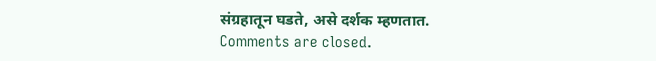संग्रहातून घडते, असे दर्शक म्हणतात.
Comments are closed.